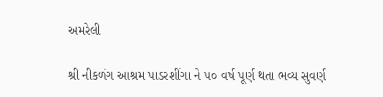અમરેલી

શ્રી નીકળંગ આશ્રમ પાડરશીંગા ને ૫૦ વર્ષ પૂર્ણ થતા ભવ્ય સુવર્ણ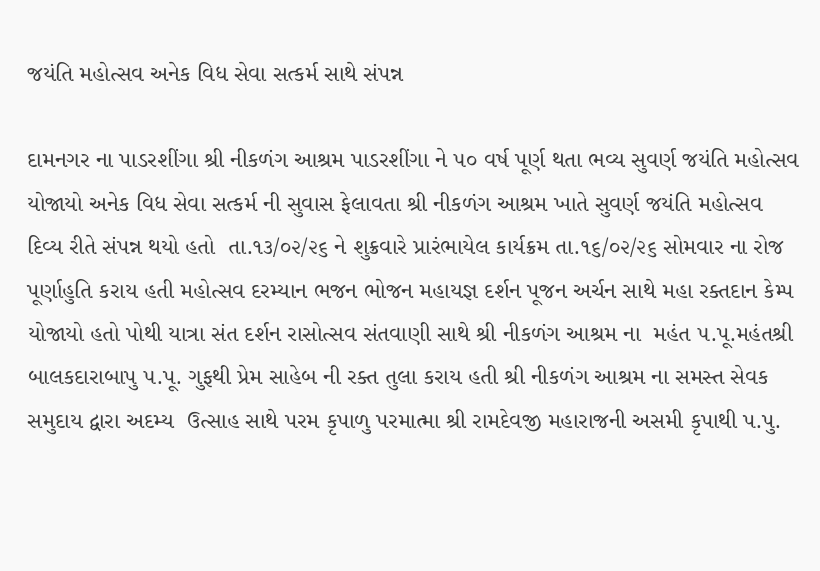જયંતિ મહોત્સવ અનેક વિધ સેવા સત્કર્મ સાથે સંપન્ન

દામનગર ના પાડરશીંગા શ્રી નીકળંગ આશ્રમ પાડરશીંગા ને ૫૦ વર્ષ પૂર્ણ થતા ભવ્ય સુવર્ણ જયંતિ મહોત્સવ યોજાયો અનેક વિધ સેવા સત્કર્મ ની સુવાસ ફેલાવતા શ્રી નીકળંગ આશ્રમ ખાતે સુવર્ણ જયંતિ મહોત્સવ દિવ્ય રીતે સંપન્ન થયો હતો  તા.૧૩/૦૨/૨૬ ને શુક્રવારે પ્રારંભાયેલ કાર્યક્રમ તા.૧૬/૦૨/૨૬ સોમવાર ના રોજ પૂર્ણાહુતિ કરાય હતી મહોત્સવ દરમ્યાન ભજન ભોજન મહાયજ્ઞ દર્શન પૂજન અર્ચન સાથે મહા રક્તદાન કેમ્પ યોજાયો હતો પોથી યાત્રા સંત દર્શન રાસોત્સવ સંતવાણી સાથે શ્રી નીકળંગ આશ્રમ ના  મહંત ૫.પૂ.મહંતશ્રી બાલકદારાબાપુ ૫.પૂ. ગુફથી પ્રેમ સાહેબ ની રક્ત તુલા કરાય હતી શ્રી નીકળંગ આશ્રમ ના સમસ્ત સેવક સમુદાય દ્વારા અદમ્ય  ઉત્સાહ સાથે પરમ કૃપાળુ પરમાત્મા શ્રી રામદેવજી મહારાજની અસમી કૃપાથી પ.પુ.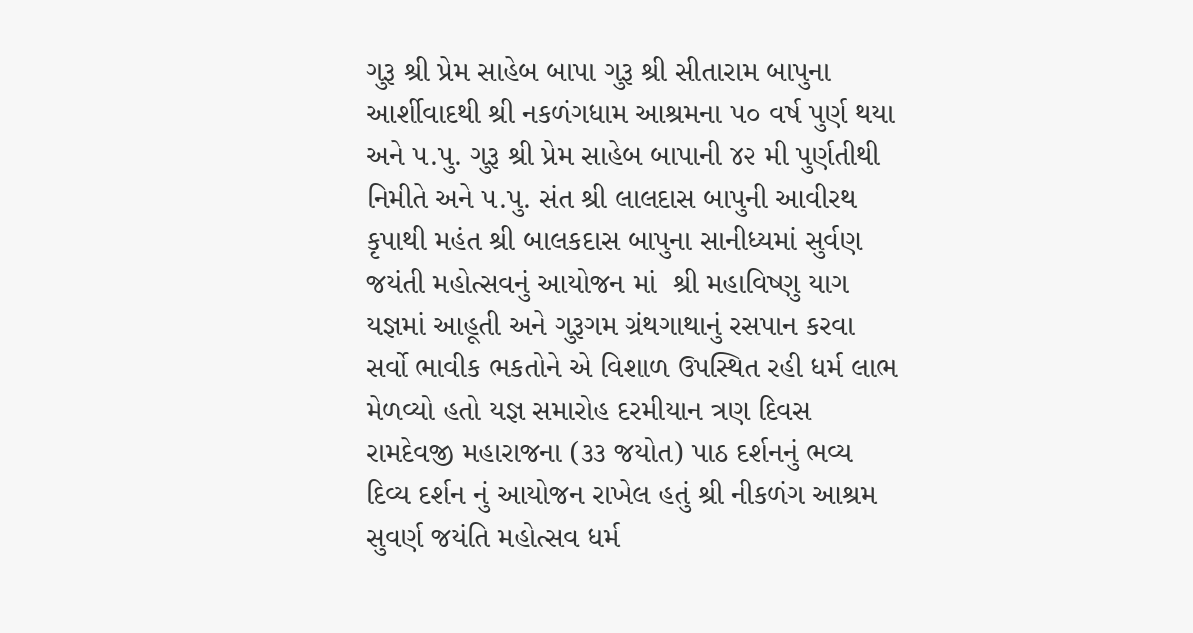ગુરૂ શ્રી પ્રેમ સાહેબ બાપા ગુરૂ શ્રી સીતારામ બાપુના આર્શીવાદથી શ્રી નકળંગધામ આશ્રમના ૫૦ વર્ષ પુર્ણ થયા અને ૫.પુ. ગુરૂ શ્રી પ્રેમ સાહેબ બાપાની ૪૨ મી પુર્ણતીથી નિમીતે અને ૫.પુ. સંત શ્રી લાલદાસ બાપુની આવીરથ કૃપાથી મહંત શ્રી બાલકદાસ બાપુના સાનીધ્યમાં સુર્વણ જયંતી મહોત્સવનું આયોજન માં  શ્રી મહાવિષ્ણુ યાગ યજ્ઞમાં આહૂતી અને ગુરૂગમ ગ્રંથગાથાનું રસપાન કરવા સર્વો ભાવીક ભકતોને એ વિશાળ ઉપસ્થિત રહી ધર્મ લાભ મેળવ્યો હતો યજ્ઞ સમારોહ દરમીયાન ત્રણ દિવસ રામદેવજી મહારાજના (૩૩ જયોત) પાઠ દર્શનનું ભવ્ય દિવ્ય દર્શન નું આયોજન રાખેલ હતું શ્રી નીકળંગ આશ્રમ સુવર્ણ જયંતિ મહોત્સવ ધર્મ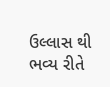ઉલ્લાસ થી ભવ્ય રીતે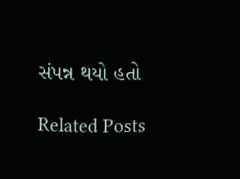સંપન્ન થયો હતો

Related Posts